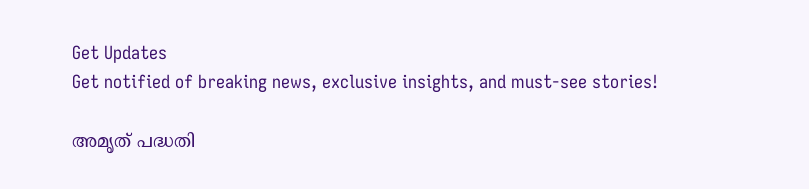Get Updates
Get notified of breaking news, exclusive insights, and must-see stories!

അമൃത് പദ്ധതി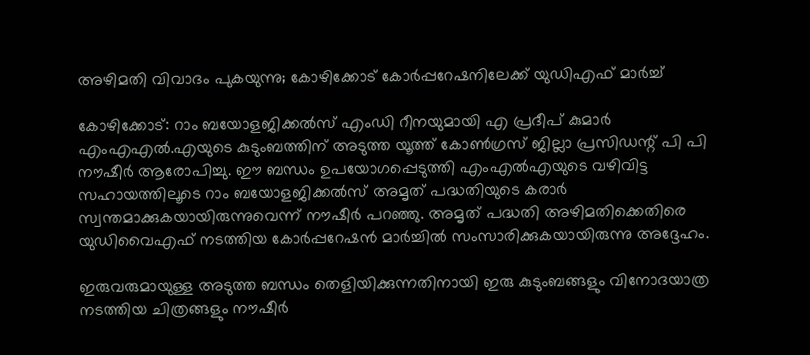അഴിമതി വിവാദം പുകയുന്നു; കോഴിക്കോട് കോര്‍പ്പറേഷനിലേക്ക് യുഡിഎഫ് മാര്‍ച്ച്

കോഴിക്കോട്: റാം ബയോളജിക്കല്‍സ് എംഡി റീനയുമായി എ പ്രദീപ് കുമാര്‍ എംഎഎല്‍.എയുടെ കുടുംബത്തിന് അടുത്ത യൂത്ത് കോണ്‍ഗ്രസ് ജില്ലാ പ്രസിഡന്റ് പി പി നൗഷീര്‍ ആരോപിച്ചു. ഈ ബന്ധം ഉപയോഗപ്പെടുത്തി എംഎല്‍എയുടെ വഴിവിട്ട സഹായത്തിലൂടെ റാം ബയോളജിക്കല്‍സ് അമൃത് പദ്ധതിയുടെ കരാര്‍ സ്വന്തമാക്കുകയായിരുന്നുവെന്ന് നൗഷീര്‍ പറഞ്ഞു. അമൃത് പദ്ധതി അഴിമതിക്കെതിരെ യുഡിവൈഎഫ് നടത്തിയ കോര്‍പ്പറേഷന്‍ മാര്‍ച്ചില്‍ സംസാരിക്കുകയായിരുന്നു അദ്ദേഹം.

ഇരുവരുമായുള്ള അടുത്ത ബന്ധം തെളിയിക്കുന്നതിനായി ഇരു കുടുംബങ്ങളും വിനോദയാത്ര നടത്തിയ ചിത്രങ്ങളും നൗഷീര്‍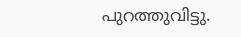പുറത്തുവിട്ടു.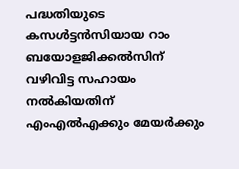പദ്ധതിയുടെ കസള്‍ട്ടന്‍സിയായ റാം ബയോളജിക്കല്‍സിന് വഴിവിട്ട സഹായം നല്‍കിയതിന് എംഎല്‍എക്കും മേയര്‍ക്കും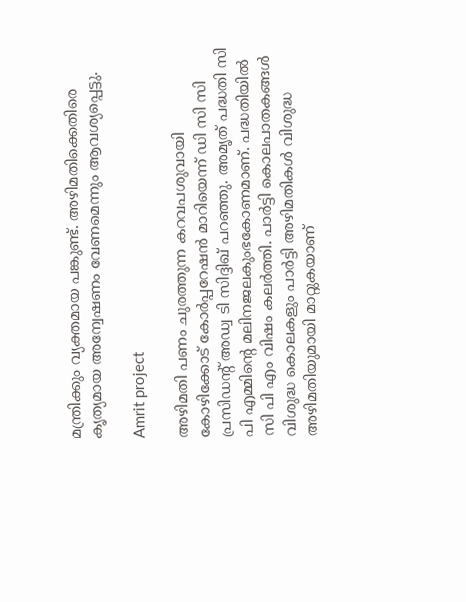മന്ത്രിക്കും വ്യക്തമായ പങ്കുണ്ട്. അഴിമതിക്കെതിരെ കൃത്യമായ അന്വേഷണം വേണമെന്നും ആവശ്യപ്പെട്ടു.

Amrit project

അഴിമതി പണം ചുരത്തുന്ന കറവപശുവായി കോഴിക്കോട് കോര്‍പ്പറേഷന്‍ മാറിയെന്ന് ഡി സി സി പ്രസിഡന്റ് അഡ്വ ടി സിദ്ദിഖ് പറഞ്ഞു. അമൃത് പദ്ധതി സി പി എമ്മിന്റെ മലിനജലകുംഭകോണമാണ്. പദ്ധതിയില്‍ സി പി എം വിഷം കലര്‍ത്തി. പാര്‍ട്ടി കൊലപാതകങ്ങള്‍ വിശുദ്ധ കൊലകളും പാര്‍ട്ടി അഴിമതികള്‍ വിശുദ്ധ അഴിമതിയുമായി മാറ്റുകയാണ്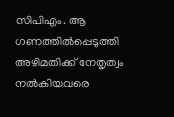സിപിഎം. ആ ഗണത്തില്‍പ്പെടുത്തി അഴിമതിക്ക് നേതൃത്വം നല്‍കിയവരെ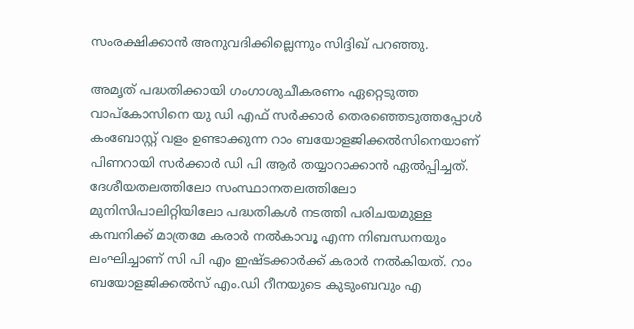സംരക്ഷിക്കാന്‍ അനുവദിക്കില്ലെന്നും സിദ്ദിഖ് പറഞ്ഞു.

അമൃത് പദ്ധതിക്കായി ഗംഗാശുചീകരണം ഏറ്റെടുത്ത വാപ്‌കോസിനെ യു ഡി എഫ് സര്‍ക്കാര്‍ തെരഞ്ഞെടുത്തപ്പോള്‍ കംബോസ്റ്റ് വളം ഉണ്ടാക്കുന്ന റാം ബയോളജിക്കല്‍സിനെയാണ് പിണറായി സര്‍ക്കാര്‍ ഡി പി ആര്‍ തയ്യാറാക്കാന്‍ ഏല്‍പ്പിച്ചത്. ദേശീയതലത്തിലോ സംസ്ഥാനതലത്തിലോ മുനിസിപാലിറ്റിയിലോ പദ്ധതികള്‍ നടത്തി പരിചയമുള്ള കമ്പനിക്ക് മാത്രമേ കരാര്‍ നല്‍കാവൂ എന്ന നിബന്ധനയും ലംഘിച്ചാണ് സി പി എം ഇഷ്ടക്കാര്‍ക്ക് കരാര്‍ നല്‍കിയത്. റാം ബയോളജിക്കല്‍സ് എം.ഡി റീനയുടെ കുടുംബവും എ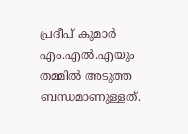പ്രദീപ് കുമാര്‍ എം.എല്‍.എയും തമ്മില്‍ അടുത്ത ബന്ധമാണുള്ളത്.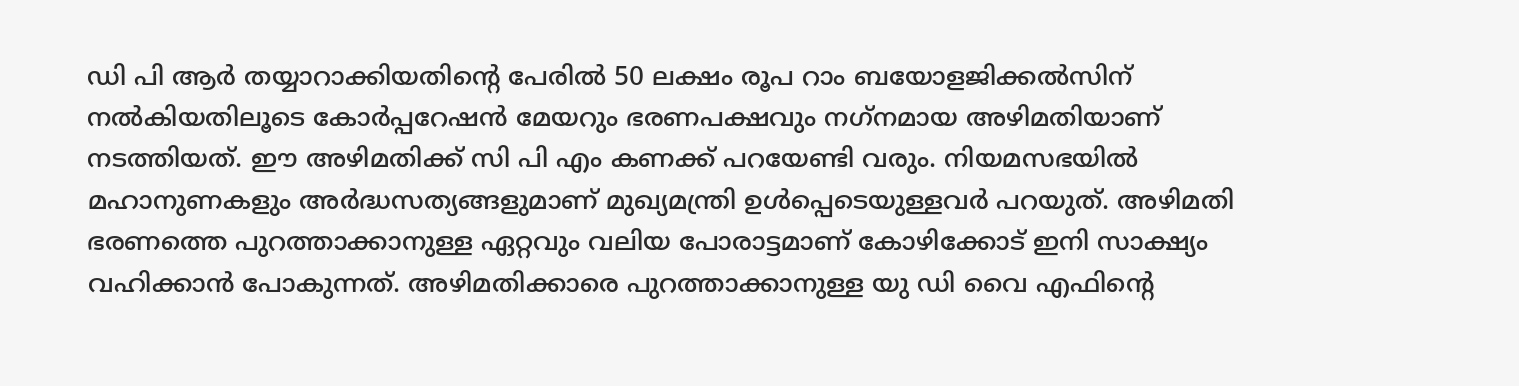ഡി പി ആര്‍ തയ്യാറാക്കിയതിന്റെ പേരില്‍ 50 ലക്ഷം രൂപ റാം ബയോളജിക്കല്‍സിന് നല്‍കിയതിലൂടെ കോര്‍പ്പറേഷന്‍ മേയറും ഭരണപക്ഷവും നഗ്‌നമായ അഴിമതിയാണ് നടത്തിയത്. ഈ അഴിമതിക്ക് സി പി എം കണക്ക് പറയേണ്ടി വരും. നിയമസഭയില്‍ മഹാനുണകളും അര്‍ദ്ധസത്യങ്ങളുമാണ് മുഖ്യമന്ത്രി ഉള്‍പ്പെടെയുള്ളവര്‍ പറയുത്. അഴിമതി ഭരണത്തെ പുറത്താക്കാനുള്ള ഏറ്റവും വലിയ പോരാട്ടമാണ് കോഴിക്കോട് ഇനി സാക്ഷ്യം വഹിക്കാന്‍ പോകുന്നത്. അഴിമതിക്കാരെ പുറത്താക്കാനുള്ള യു ഡി വൈ എഫിന്റെ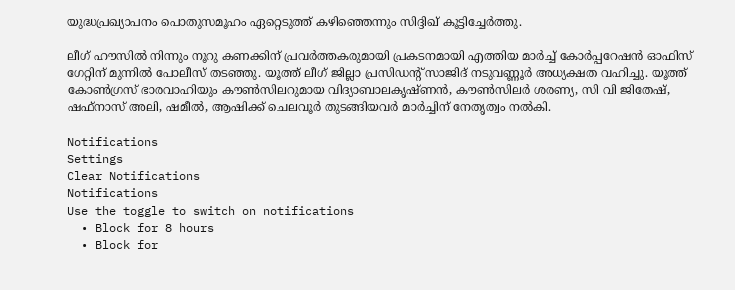യുദ്ധപ്രഖ്യാപനം പൊതുസമൂഹം ഏറ്റെടുത്ത് കഴിഞ്ഞെന്നും സിദ്ദിഖ് കൂട്ടിച്ചേര്‍ത്തു.

ലീഗ് ഹൗസില്‍ നിന്നും നൂറു കണക്കിന് പ്രവര്‍ത്തകരുമായി പ്രകടനമായി എത്തിയ മാര്‍ച്ച് കോര്‍പ്പറേഷന്‍ ഓഫിസ് ഗേറ്റിന് മുന്നില്‍ പോലീസ് തടഞ്ഞു. യൂത്ത് ലീഗ് ജില്ലാ പ്രസിഡന്റ് സാജിദ് നടുവണ്ണൂര്‍ അധ്യക്ഷത വഹിച്ചു. യൂത്ത് കോണ്‍ഗ്രസ് ഭാരവാഹിയും കൗണ്‍സിലറുമായ വിദ്യാബാലകൃഷ്ണന്‍, കൗണ്‍സിലര്‍ ശരണ്യ, സി വി ജിതേഷ്, ഷഫ്‌നാസ് അലി, ഷമീല്‍, ആഷിക്ക് ചെലവൂര്‍ തുടങ്ങിയവര്‍ മാര്‍ച്ചിന് നേതൃത്വം നല്‍കി.

Notifications
Settings
Clear Notifications
Notifications
Use the toggle to switch on notifications
  • Block for 8 hours
  • Block for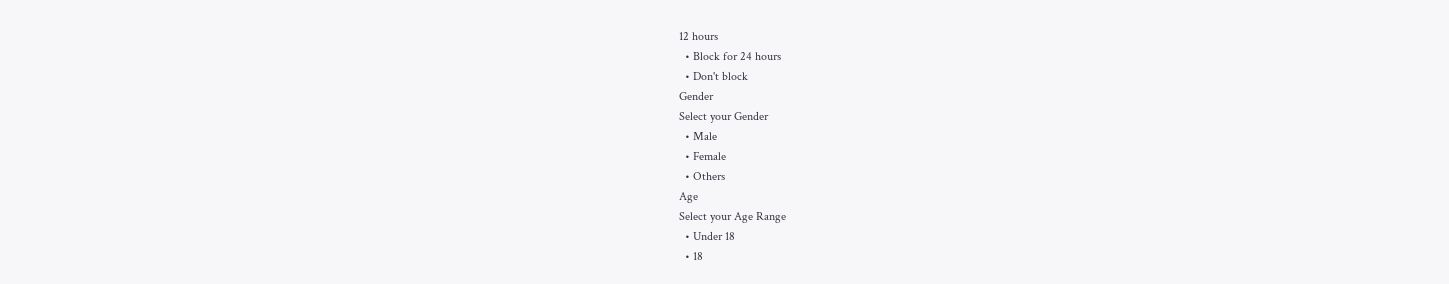12 hours
  • Block for 24 hours
  • Don't block
Gender
Select your Gender
  • Male
  • Female
  • Others
Age
Select your Age Range
  • Under 18
  • 18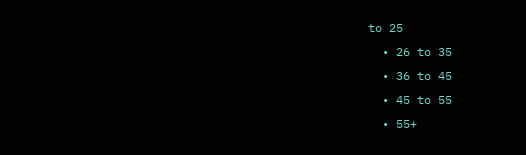to 25
  • 26 to 35
  • 36 to 45
  • 45 to 55
  • 55+